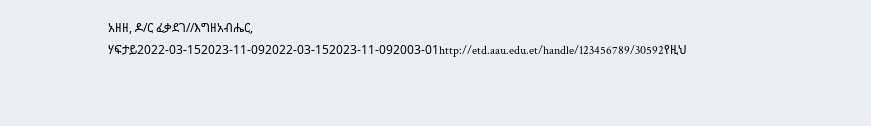አዘዘ, ዶ/ር ፈቃደገ//እግዘአብሔር, ሃፍታይ2022-03-152023-11-092022-03-152023-11-092003-01http://etd.aau.edu.et/handle/123456789/30592የዚህ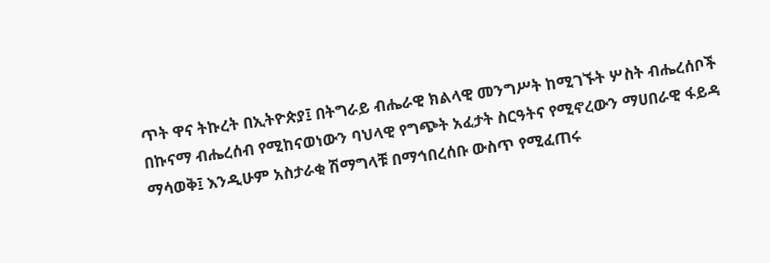ጥት ዋና ትኩረት በኢትዮጵያ፤ በትግራይ ብሔራዊ ክልላዊ መንግሥት ከሚገኙት ሦስት ብሔረሰቦች በኩናማ ብሔረሰብ የሚከናወነውን ባህላዊ የግጭት አፈታት ስርዓትና የሚኖረውን ማሀበራዊ ፋይዳ ማሳወቅ፤ እንዲሁም አስታራቂ ሽማግላቹ በማኅበረሰቡ ውስጥ የሚፈጠሩ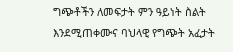ግጭቶችን ለመፍታት ምን ዓይነት ስልት እንደሚጠቀሙና ባህላዊ የግጭት አፈታት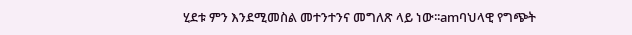ሂደቱ ምን እንደሚመስል መተንተንና መግለጽ ላይ ነው፡፡amባህላዊ የግጭት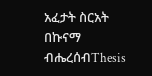አፈታት ስርአት በኩናማ ብሔረሰብThesis